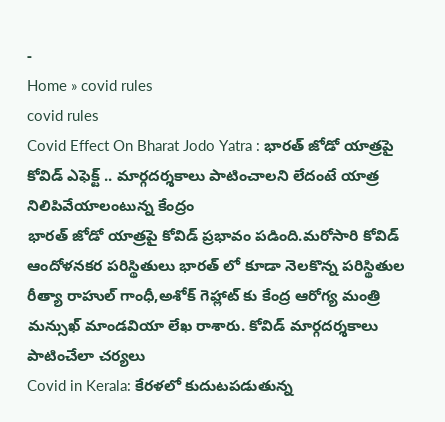-
Home » covid rules
covid rules
Covid Effect On Bharat Jodo Yatra : భారత్ జోడో యాత్రపై కోవిడ్ ఎఫెక్ట్ .. మార్గదర్శకాలు పాటించాలని లేదంటే యాత్ర నిలిపివేయాలంటున్న కేంద్రం
భారత్ జోడో యాత్రపై కోవిడ్ ప్రభావం పడింది.మరోసారి కోవిడ్ ఆందోళనకర పరిస్థితులు భారత్ లో కూడా నెలకొన్న పరిస్థితుల రీత్యా రాహుల్ గాంధీ,అశోక్ గెహ్లాట్ కు కేంద్ర ఆరోగ్య మంత్రి మన్సుఖ్ మాండవియా లేఖ రాశారు. కోవిడ్ మార్గదర్శకాలు పాటించేలా చర్యలు
Covid in Kerala: కేరళలో కుదుటపడుతున్న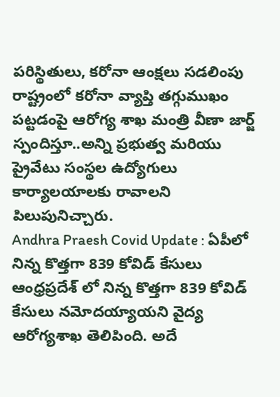పరిస్థితులు, కరోనా ఆంక్షలు సడలింపు
రాష్ట్రంలో కరోనా వ్యాప్తి తగ్గుముఖం పట్టడంపై ఆరోగ్య శాఖ మంత్రి వీణా జార్జ్ స్పందిస్తూ..అన్ని ప్రభుత్వ మరియు ప్రైవేటు సంస్థల ఉద్యోగులు కార్యాలయాలకు రావాలని పిలుపునిచ్చారు.
Andhra Praesh Covid Update : ఏపీలో నిన్న కొత్తగా 839 కోవిడ్ కేసులు
ఆంధ్రప్రదేశ్ లో నిన్న కొత్తగా 839 కోవిడ్ కేసులు నమోదయ్యాయని వైద్య ఆరోగ్యశాఖ తెలిపింది. అదే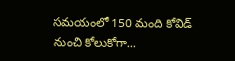సమయంలో 150 మంది కోవిడ్ నుంచి కోలుకోగా...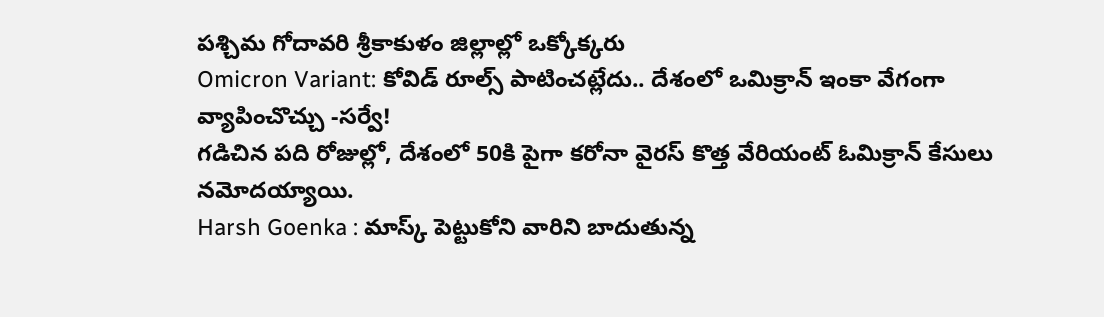పశ్చిమ గోదావరి శ్రీకాకుళం జిల్లాల్లో ఒక్కోక్కరు
Omicron Variant: కోవిడ్ రూల్స్ పాటించట్లేదు.. దేశంలో ఒమిక్రాన్ ఇంకా వేగంగా వ్యాపించొచ్చు -సర్వే!
గడిచిన పది రోజుల్లో, దేశంలో 50కి పైగా కరోనా వైరస్ కొత్త వేరియంట్ ఓమిక్రాన్ కేసులు నమోదయ్యాయి.
Harsh Goenka : మాస్క్ పెట్టుకోని వారిని బాదుతున్న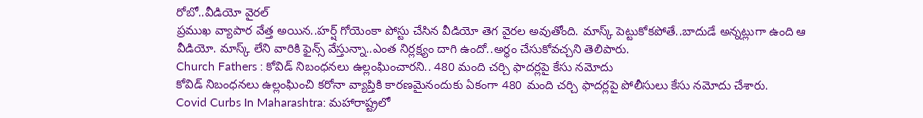రోబో..వీడియో వైరల్
ప్రముఖ వ్యాపార వేత్త అయిన..హర్ష్ గోయెంకా పోస్టు చేసిన వీడియో తెగ వైరల అవుతోంది. మాస్క్ పెట్టుకోకపోతే..బాదుడే అన్నట్లుగా ఉంది ఆ వీడియో. మాస్క్ లేని వారికి ఫైన్స్ వేస్తున్నా..ఎంత నిర్లక్ష్యం దాగి ఉందో..అర్థం చేసుకోవచ్చని తెలిపారు.
Church Fathers : కోవిడ్ నిబంధనలు ఉల్లంఘించారని.. 480 మంది చర్చి ఫాదర్లపై కేసు నమోదు
కోవిడ్ నిబంధనలు ఉల్లంఘించి కరోనా వ్యాప్తికి కారణమైనందుకు ఏకంగా 480 మంది చర్చి ఫాదర్లపై పోలీసులు కేసు నమోదు చేశారు.
Covid Curbs In Maharashtra: మహారాష్ట్రలో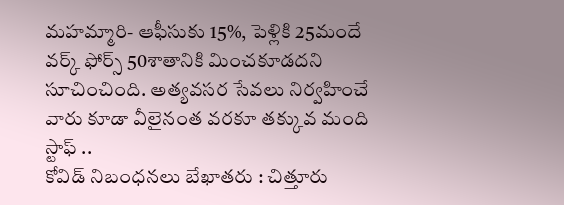మహమ్మారి- ఆఫీసుకు 15%, పెళ్లికి 25మందే
వర్క్ ఫోర్స్ 50శాతానికి మించకూడదని సూచించింది. అత్యవసర సేవలు నిర్వహించే వారు కూడా వీలైనంత వరకూ తక్కువ మంది స్టాఫ్ ..
కోవిడ్ నిబంధనలు బేఖాతరు : చిత్తూరు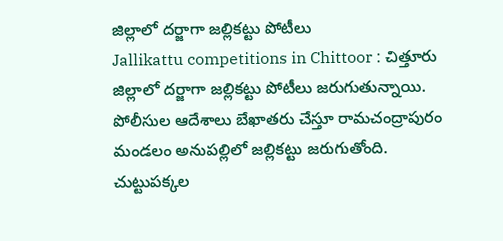జిల్లాలో దర్జాగా జల్లికట్టు పోటీలు
Jallikattu competitions in Chittoor : చిత్తూరు జిల్లాలో దర్జాగా జల్లికట్టు పోటీలు జరుగుతున్నాయి. పోలీసుల ఆదేశాలు బేఖాతరు చేస్తూ రామచంద్రాపురం మండలం అనుపల్లిలో జల్లికట్టు జరుగుతోంది. చుట్టుపక్కల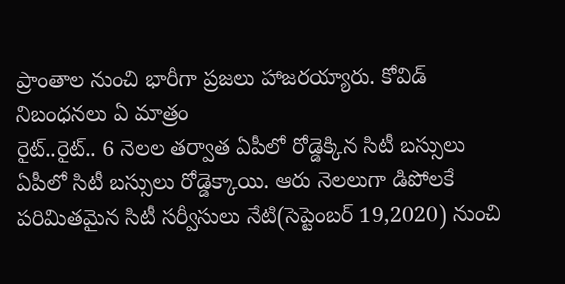ప్రాంతాల నుంచి భారీగా ప్రజలు హాజరయ్యారు. కోవిడ్ నిబంధనలు ఏ మాత్రం
రైట్..రైట్.. 6 నెలల తర్వాత ఏపీలో రోడ్డెక్కిన సిటీ బస్సులు
ఏపీలో సిటీ బస్సులు రోడ్డెక్కాయి. ఆరు నెలలుగా డిపోలకే పరిమితమైన సిటీ సర్వీసులు నేటి(సెప్టెంబర్ 19,2020) నుంచి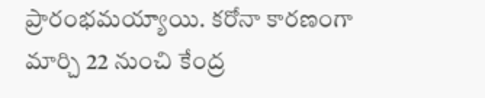ప్రారంభమయ్యాయి. కరోనా కారణంగా మార్చి 22 నుంచి కేంద్ర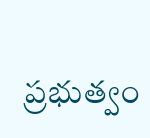ప్రభుత్వం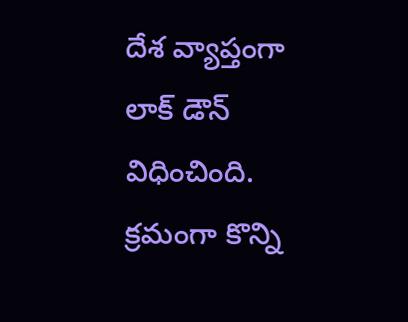దేశ వ్యాప్తంగా లాక్ డౌన్ విధించింది. క్రమంగా కొన్ని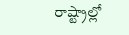రాష్ట్రాల్లో